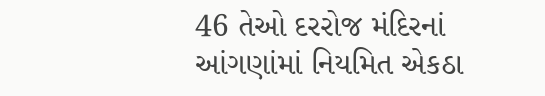46 તેઓ દરરોજ મંદિરનાં આંગણાંમાં નિયમિત એકઠા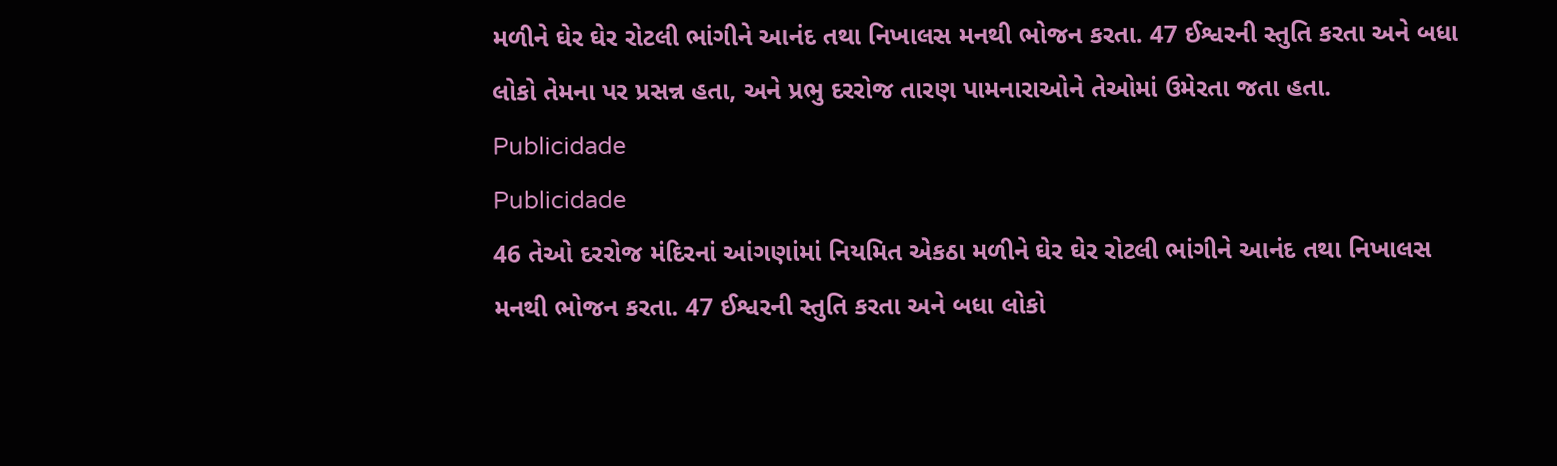મળીને ઘેર ઘેર રોટલી ભાંગીને આનંદ તથા નિખાલસ મનથી ભોજન કરતા. 47 ઈશ્વરની સ્તુતિ કરતા અને બધા લોકો તેમના પર પ્રસન્ન હતા, અને પ્રભુ દરરોજ તારણ પામનારાઓને તેઓમાં ઉમેરતા જતા હતા.
Publicidade
Publicidade
46 તેઓ દરરોજ મંદિરનાં આંગણાંમાં નિયમિત એકઠા મળીને ઘેર ઘેર રોટલી ભાંગીને આનંદ તથા નિખાલસ મનથી ભોજન કરતા. 47 ઈશ્વરની સ્તુતિ કરતા અને બધા લોકો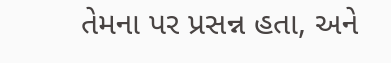તેમના પર પ્રસન્ન હતા, અને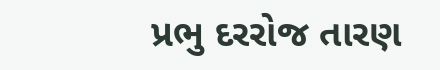પ્રભુ દરરોજ તારણ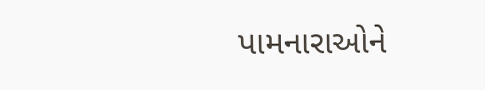પામનારાઓને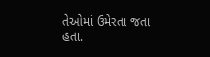તેઓમાં ઉમેરતા જતા હતા.